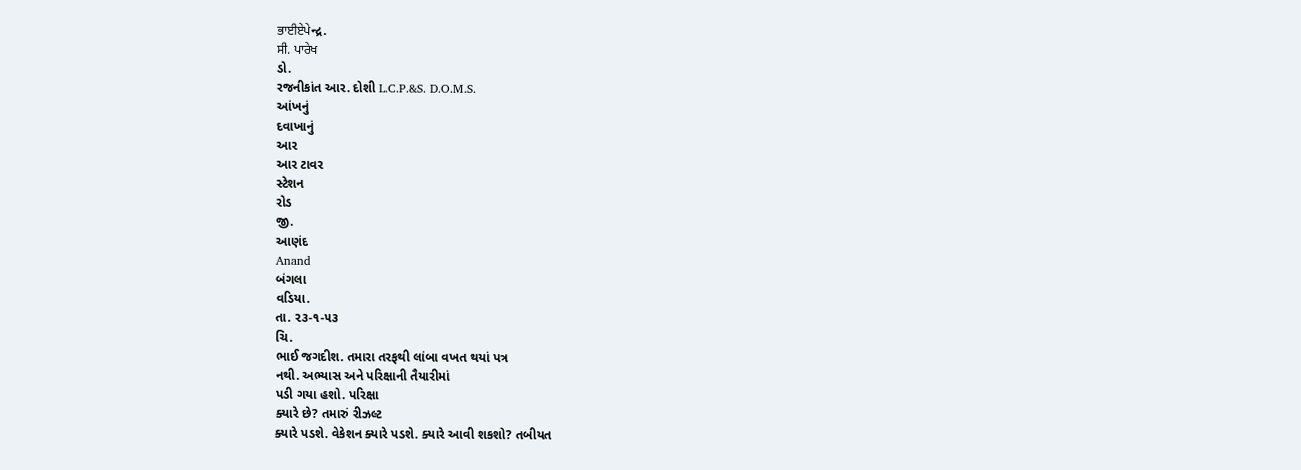ਭਾਈਏਪੇન્દ્ર.
ਸੀ. ਪਾਰੇਖ
ડો.
રજનીકાંત આર. દોશી L.C.P.&S. D.O.M.S.
આંખનું
દવાખાનું
આર
આર ટાવર
સ્ટેશન
રોડ
જી.
આણંદ
Anand
બંગલા
વડિયા.
તા. ૨૩-૧-૫૩
ચિ.
ભાઈ જગદીશ. તમારા તરફથી લાંબા વખત થયાં પત્ર
નથી. અભ્યાસ અને પરિક્ષાની તૈયારીમાં
પડી ગયા હશો. પરિક્ષા
ક્યારે છે? તમારું રીઝલ્ટ
ક્યારે પડશે. વેકેશન ક્યારે પડશે. ક્યારે આવી શકશો? તબીયત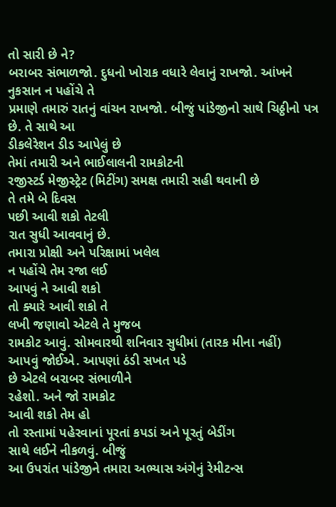તો સારી છે ને?
બરાબર સંભાળજો. દુધનો ખોરાક વધારે લેવાનું રાખજો. આંખને નુકસાન ન પહોંચે તે
પ્રમાણે તમારું રાતનું વાંચન રાખજો. બીજું પાંડેજીનો સાથે ચિઠ્ઠીનો પત્ર
છે. તે સાથે આ
ડીકલેરેશન ડીડ આપેલું છે
તેમાં તમારી અને ભાઈલાલની રામકોટની
રજીસ્ટર્ડ મેજીસ્ટ્રેટ (મિટીંગ) સમક્ષ તમારી સહી થવાની છે
તે તમે બે દિવસ
પછી આવી શકો તેટલી
રાત સુધી આવવાનું છે.
તમારા પ્રોક્ષી અને પરિક્ષામાં ખલેલ
ન પહોંચે તેમ રજા લઈ
આપવું ને આવી શકો
તો ક્યારે આવી શકો તે
લખી જણાવો એટલે તે મુજબ
રામકોટ આવું. સોમવારથી શનિવાર સુધીમાં (તારક મીના નહીં)
આપવું જોઈએ. આપણાં ઠંડી સખત પડે
છે એટલે બરાબર સંભાળીને
રહેશો. અને જો રામકોટ
આવી શકો તેમ હો
તો રસ્તામાં પહેરવાનાં પૂરતાં કપડાં અને પૂરતું બેડીંગ
સાથે લઈને નીકળવું. બીજું
આ ઉપરાંત પાંડેજીને તમારા અભ્યાસ અંગેનું રેમીટન્સ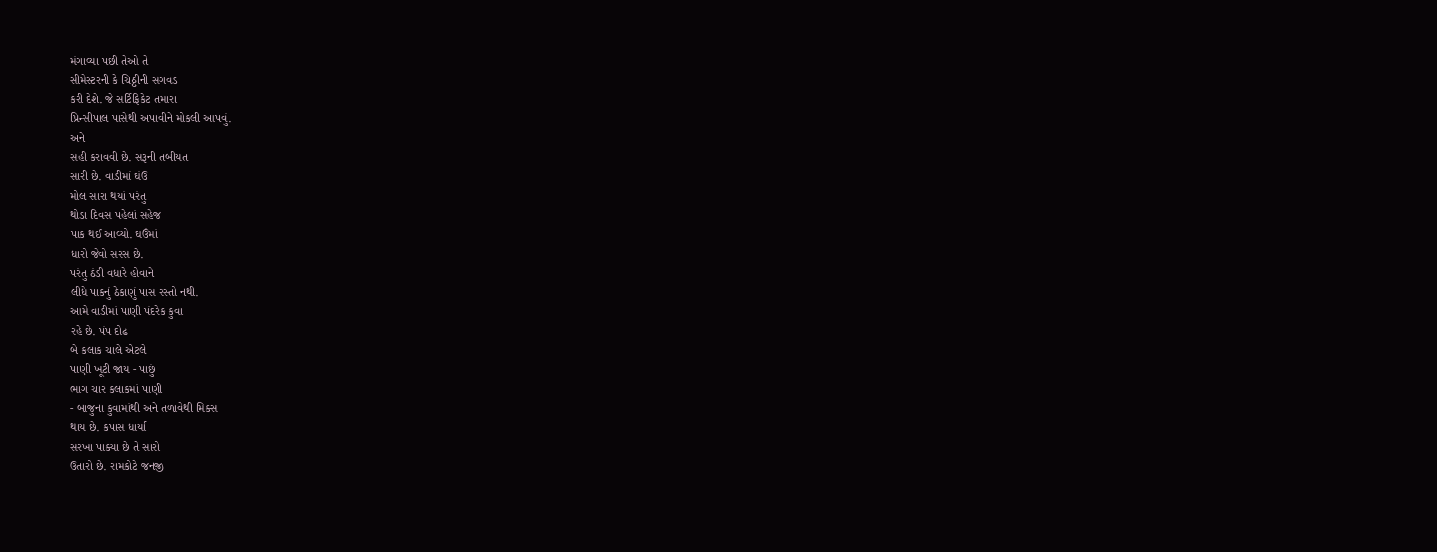મંગાવ્યા પછી તેઓ તે
સીમેસ્ટરની કે ચિઠ્ઠીની સગવડ
કરી દેશે. જે સર્ટિફિકેટ તમારા
પ્રિન્સીપાલ પાસેથી અપાવીને મોકલી આપવું.
અને
સહી કરાવવી છે. સરૂની તબીયત
સારી છે. વાડીમાં ઘંઉ
મોલ સારા થયાં પરંતુ
થોડા દિવસ પહેલાં સહેજ
પાક થઈ આવ્યો. ઘઉંમાં
ધારો જેવો સરસ છે.
પરંતુ ઠંડી વધારે હોવાને
લીધે પાકનું ઠેકાણું પાસ રસ્તો નથી.
આમે વાડીમાં પાણી પંદરેક કુવા
રહે છે. પંપ દોઢ
બે કલાક ચાલે એટલે
પાણી ખૂટી જાય - પાછું
ભાગ ચાર કલાકમાં પાણી
- બાજુના કુવામાંથી અને તળાવેથી મિક્સ
થાય છે. કપાસ ધાર્યા
સરખા પાક્યા છે તે સારો
ઉતારો છે. રામકોટે જનજી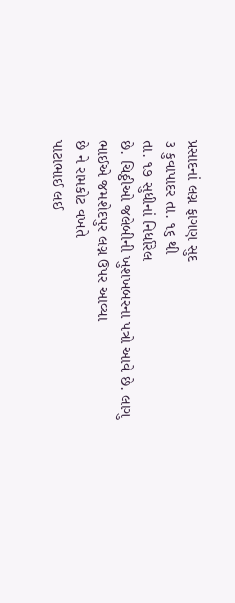પ્રસાદનાં લગ્ન ફાગણ સુદ
૩ કુવાપાદર તા. ૧૬ થી
તા. ૧૭ સુધીનાં નિર્ધારેલ
છે. ચિઠ્ઠીઓ જલેબીની ખુશખબરના પત્રો આવે છે. લાગુ
ભાઈએ જમશેદપુર લગ્ન ઉપર આવ્યા
છે ને રામકોટ વખતે
પાટાભાઈ લઈ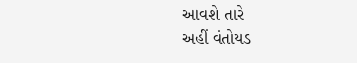આવશે તારે
અહીં વંતોયડ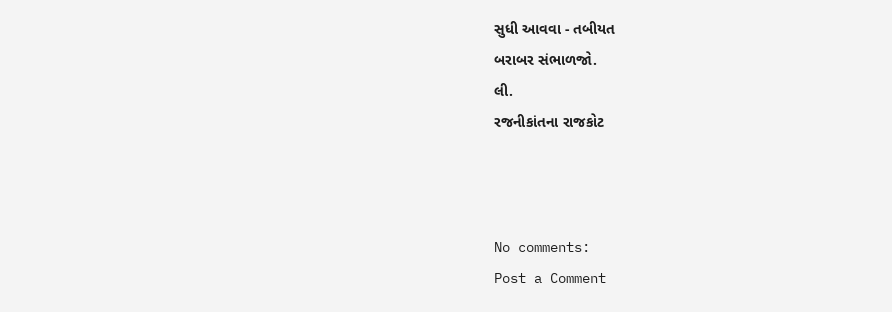સુધી આવવા - તબીયત
બરાબર સંભાળજો.
લી.
રજનીકાંતના રાજકોટ



No comments:
Post a Comment